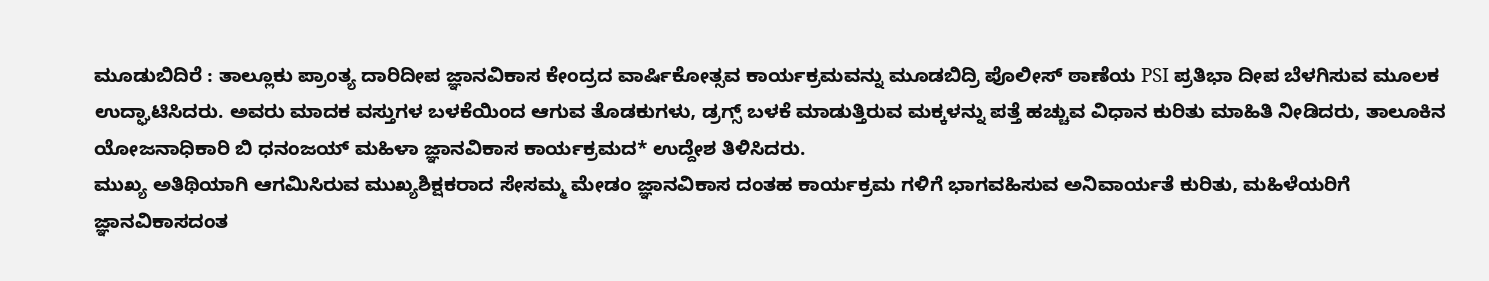ಮೂಡುಬಿದಿರೆ : ತಾಲ್ಲೂಕು ಪ್ರಾಂತ್ಯ ದಾರಿದೀಪ ಜ್ಞಾನವಿಕಾಸ ಕೇಂದ್ರದ ವಾರ್ಷಿಕೋತ್ಸವ ಕಾರ್ಯಕ್ರಮವನ್ನು ಮೂಡಬಿದ್ರಿ ಪೊಲೀಸ್ ಠಾಣೆಯ PSI ಪ್ರತಿಭಾ ದೀಪ ಬೆಳಗಿಸುವ ಮೂಲಕ ಉದ್ಘಾಟಿಸಿದರು. ಅವರು ಮಾದಕ ವಸ್ತುಗಳ ಬಳಕೆಯಿಂದ ಆಗುವ ತೊಡಕುಗಳು, ಡ್ರಗ್ಸ್ ಬಳಕೆ ಮಾಡುತ್ತಿರುವ ಮಕ್ಕಳನ್ನು ಪತ್ತೆ ಹಚ್ಚುವ ವಿಧಾನ ಕುರಿತು ಮಾಹಿತಿ ನೀಡಿದರು, ತಾಲೂಕಿನ ಯೋಜನಾಧಿಕಾರಿ ಬಿ ಧನಂಜಯ್ ಮಹಿಳಾ ಜ್ಞಾನವಿಕಾಸ ಕಾರ್ಯಕ್ರಮದ* ಉದ್ದೇಶ ತಿಳಿಸಿದರು.
ಮುಖ್ಯ ಅತಿಥಿಯಾಗಿ ಆಗಮಿಸಿರುವ ಮುಖ್ಯಶಿಕ್ಷಕರಾದ ಸೇಸಮ್ಮ ಮೇಡಂ ಜ್ಞಾನವಿಕಾಸ ದಂತಹ ಕಾರ್ಯಕ್ರಮ ಗಳಿಗೆ ಭಾಗವಹಿಸುವ ಅನಿವಾರ್ಯತೆ ಕುರಿತು, ಮಹಿಳೆಯರಿಗೆ ಜ್ಞಾನವಿಕಾಸದಂತ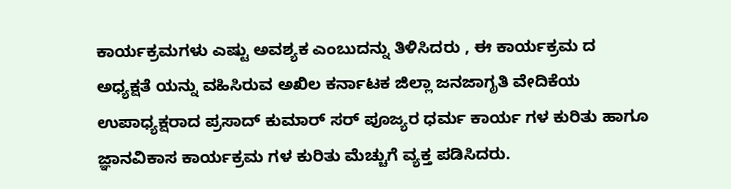ಕಾರ್ಯಕ್ರಮಗಳು ಎಷ್ಟು ಅವಶ್ಯಕ ಎಂಬುದನ್ನು ತಿಳಿಸಿದರು , ಈ ಕಾರ್ಯಕ್ರಮ ದ ಅಧ್ಯಕ್ಷತೆ ಯನ್ನು ವಹಿಸಿರುವ ಅಖಿಲ ಕರ್ನಾಟಕ ಜಿಲ್ಲಾ ಜನಜಾಗೃತಿ ವೇದಿಕೆಯ ಉಪಾಧ್ಯಕ್ಷರಾದ ಪ್ರಸಾದ್ ಕುಮಾರ್ ಸರ್ ಪೂಜ್ಯರ ಧರ್ಮ ಕಾರ್ಯ ಗಳ ಕುರಿತು ಹಾಗೂ ಜ್ಞಾನವಿಕಾಸ ಕಾರ್ಯಕ್ರಮ ಗಳ ಕುರಿತು ಮೆಚ್ಚುಗೆ ವ್ಯಕ್ತ ಪಡಿಸಿದರು.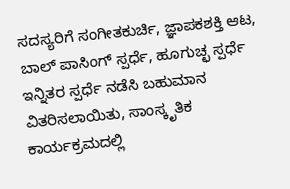ಸದಸ್ಯರಿಗೆ ಸಂಗೀತಕುರ್ಚಿ, ಜ್ಞಾಪಕಶಕ್ತಿ ಆಟ, ಬಾಲ್ ಪಾಸಿಂಗ್ ಸ್ಪರ್ಧೆ, ಹೂಗುಚ್ಛ ಸ್ಪರ್ಧೆ ಇನ್ನಿತರ ಸ್ಪರ್ಧೆ ನಡೆಸಿ ಬಹುಮಾನ ವಿತರಿಸಲಾಯಿತು, ಸಾಂಸ್ಕೃತಿಕ ಕಾರ್ಯಕ್ರಮದಲ್ಲಿ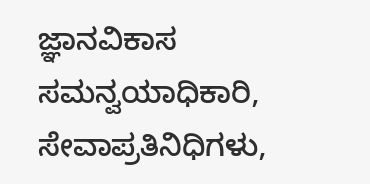ಜ್ಞಾನವಿಕಾಸ ಸಮನ್ವಯಾಧಿಕಾರಿ, ಸೇವಾಪ್ರತಿನಿಧಿಗಳು,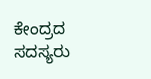ಕೇಂದ್ರದ ಸದಸ್ಯರು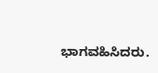ಭಾಗವಹಿಸಿದರು.